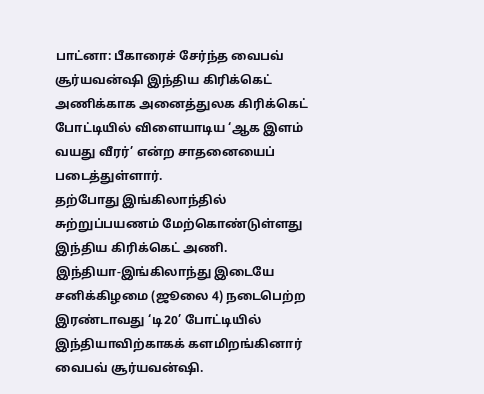பாட்னா: பீகாரைச் சேர்ந்த வைபவ் சூர்யவன்ஷி இந்திய கிரிக்கெட் அணிக்காக அனைத்துலக கிரிக்கெட் போட்டியில் விளையாடிய ‘ஆக இளம் வயது வீரர்’ என்ற சாதனையைப் படைத்துள்ளார்.
தற்போது இங்கிலாந்தில் சுற்றுப்பயணம் மேற்கொண்டுள்ளது இந்திய கிரிக்கெட் அணி.
இந்தியா-இங்கிலாந்து இடையே சனிக்கிழமை (ஜூலை 4) நடைபெற்ற இரண்டாவது ‘டி20’ போட்டியில் இந்தியாவிற்காகக் களமிறங்கினார் வைபவ் சூர்யவன்ஷி.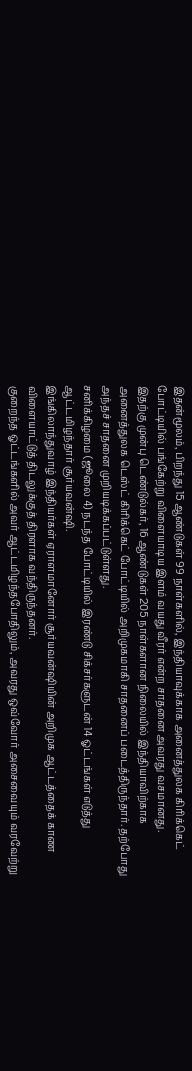இதன்மூலம், பிறந்து 15 ஆண்டுகள் 99 நாள்களில், இந்தியாவுக்காக அனைத்துலக கிரிக்கெட் போட்டியில் பங்கேற்று விளையாடிய இளம் வயது வீரர் என்ற சாதனை அவரது வசமானது.
இதற்கு முன்பு டெண்டுல்கர், 16 ஆண்டுகள் 205 நாள்களான நிலையில் இந்தியாவிற்காக அனைத்துலக டெஸ்ட் கிரிக்கெட் போட்டியில் அறிமுகமாகி சாதனைப் படைத்திருந்தார். தற்போது அந்தச் சாதனை முறியடிக்கப்பட்டுள்ளது.
சனிக்கிழமை (ஜூலை 4) நடந்த போட்டியில் இரண்டு சிக்சர்களுடன் 14 ஓட்டங்கள் எடுத்து ஆட்டமிழந்தார் சூர்யவன்ஷி.
இங்கிலாந்துவாழ் இந்தியர்கள் ஏராளமானோர் சூர்யவன்ஷியின் அறிமுக ஆட்டத்தைக் காண விளையாட்டுத் திடலுக்குத் திரளாக வந்திருந்தனர்.
குறைந்த ஓட்டங்களில் அவர் ஆட்டமிழந்தபோதிலும், அவரது ஒவ்வோர் அசைவையும் வரவேற்று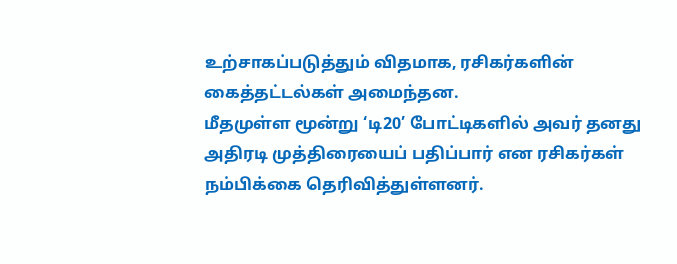உற்சாகப்படுத்தும் விதமாக, ரசிகர்களின் கைத்தட்டல்கள் அமைந்தன.
மீதமுள்ள மூன்று ‘டி20’ போட்டிகளில் அவர் தனது அதிரடி முத்திரையைப் பதிப்பார் என ரசிகர்கள் நம்பிக்கை தெரிவித்துள்ளனர்.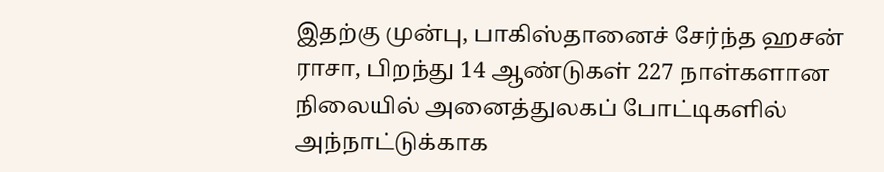இதற்கு முன்பு, பாகிஸ்தானைச் சேர்ந்த ஹசன் ராசா, பிறந்து 14 ஆண்டுகள் 227 நாள்களான நிலையில் அனைத்துலகப் போட்டிகளில் அந்நாட்டுக்காக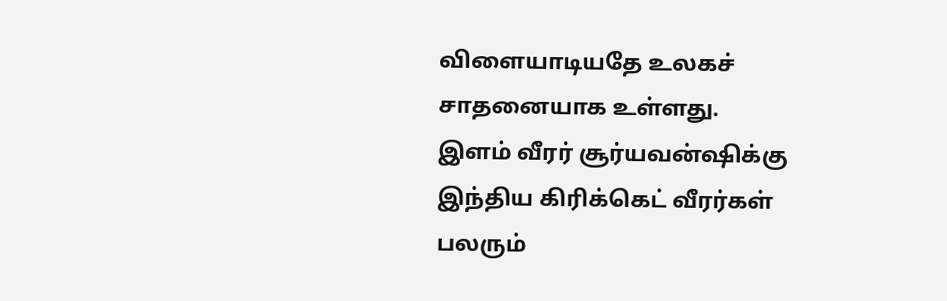விளையாடியதே உலகச் சாதனையாக உள்ளது.
இளம் வீரர் சூர்யவன்ஷிக்கு இந்திய கிரிக்கெட் வீரர்கள் பலரும்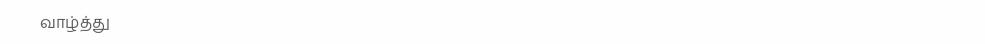வாழ்த்து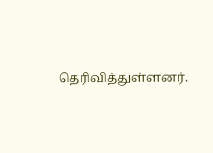தெரிவித்துள்ளனர்.